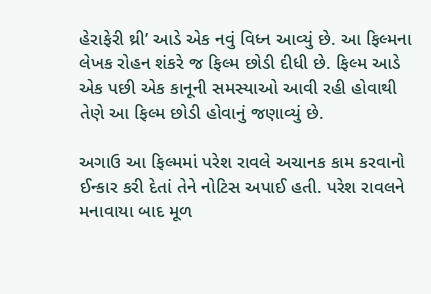હેરાફેરી થ્રી’ આડે એક નવું વિધ્ન આવ્યું છે. આ ફિલ્મના લેખક રોહન શંકરે જ ફિલ્મ છોડી દીધી છે. ફિલ્મ આડે એક પછી એક કાનૂની સમસ્યાઓ આવી રહી હોવાથી તેણે આ ફિલ્મ છોડી હોવાનું જણાવ્યું છે.

અગાઉ આ ફિલ્મમાં પરેશ રાવલે અચાનક કામ કરવાનો ઈન્કાર કરી દેતાં તેને નોટિસ અપાઈ હતી. પરેશ રાવલને મનાવાયા બાદ મૂળ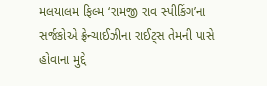મલયાલમ ફિલ્મ ‘રામજી રાવ સ્પીકિંગ’ના સર્જકોએ ફ્રેન્ચાઈઝીના રાઈટ્સ તેમની પાસે હોવાના મુદ્દે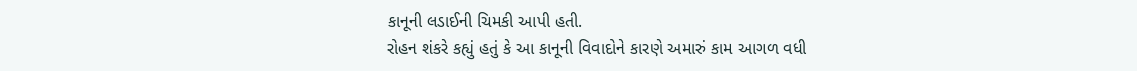કાનૂની લડાઈની ચિમકી આપી હતી.
રોહન શંકરે કહ્યું હતું કે આ કાનૂની વિવાદોને કારણે અમારું કામ આગળ વધી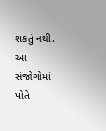શકતું નથી. આ સંજોગોમાં પોતે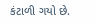કંટાળી ગયો છે.